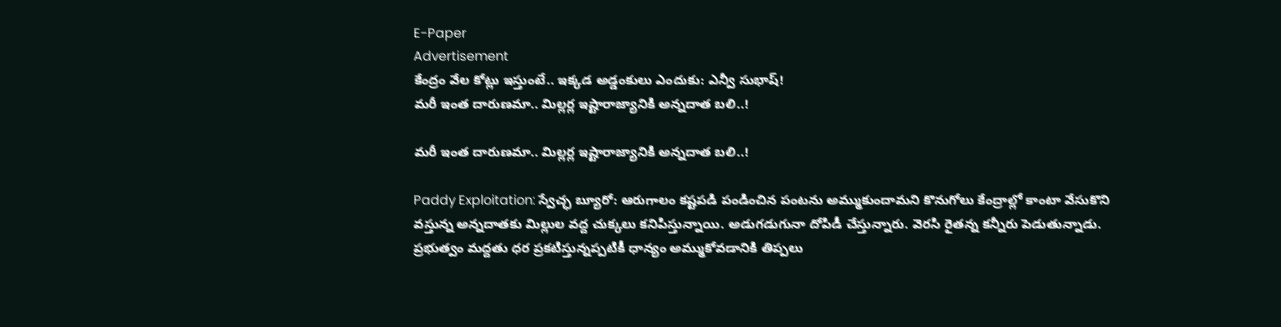E-Paper
Advertisement
కేంద్రం వేల కోట్లు ఇస్తుంటే.. ఇక్కడ అడ్డంకులు ఎందుకు: ఎన్వీ సుభాష్!
మరీ ఇంత దారుణమా.. మిల్లర్ల ఇష్టారాజ్యానికి అన్నదాత బలి..!

మరీ ఇంత దారుణమా.. మిల్లర్ల ఇష్టారాజ్యానికి అన్నదాత బలి..!

Paddy Exploitation: స్వేచ్ఛ బ్యూరో: ఆరుగాలం కష్టపడి పండించిన పంటను అమ్ముకుందామని కొనుగోలు కేంద్రాల్లో కాంటా వేసుకొని వస్తున్న అన్నదాతకు మిల్లుల వద్ద చుక్కలు కనిపిస్తున్నాయి. అడుగడుగునా దోపిడీ చేస్తున్నారు. వెరసి రైతన్న కన్నీరు పెడుతున్నాడు. ప్రభుత్వం మద్దతు ధర ప్రకటిస్తున్నప్పటికీ ధాన్యం అమ్ముకోవడానికి తిప్పలు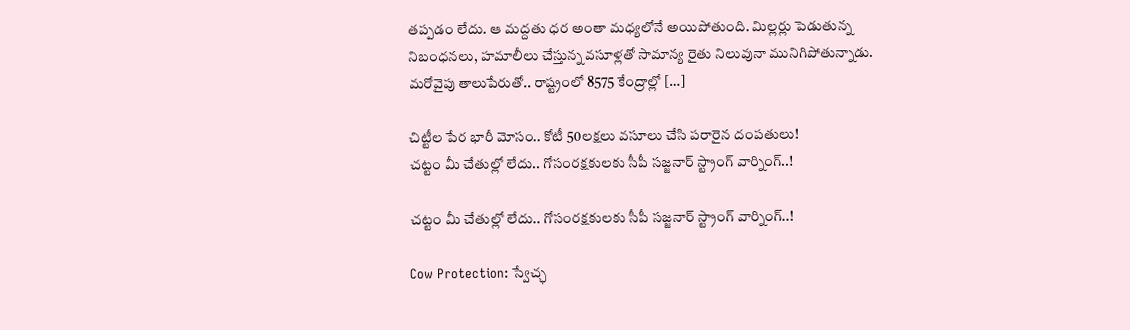తప్పడం లేదు. ఆ మద్దతు ధర అంతా మధ్యలోనే అయిపోతుంది. మిల్లర్లు పెడుతున్న నిబంధనలు, హమాలీలు చేస్తున్న వసూళ్లతో సామాన్య రైతు నిలువునా మునిగిపోతున్నాడు. మరోవైపు తాలుపేరుతో.. రాష్ట్రంలో 8575 కేంద్రాల్లో […]

చిట్టీల పేర భారీ మోసం.. కోటీ 50లక్షలు వసూలు చేసి పరారైన దంపతులు!
చట్టం మీ చేతుల్లో లేదు.. గోసంరక్షకులకు సీపీ సజ్జనార్ స్ట్రాంగ్ వార్నింగ్..!

చట్టం మీ చేతుల్లో లేదు.. గోసంరక్షకులకు సీపీ సజ్జనార్ స్ట్రాంగ్ వార్నింగ్..!

Cow Protection: స్వేచ్ఛ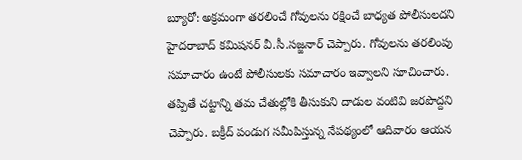బ్యూరో: అక్రమంగా తరలించే గోవులను రక్షించే బాధ్యత పోలీసులదని హైదరాబాద్ కమిషనర్ వీ.సీ.సజ్జనార్ చెప్పారు. గోవులను తరలింపు సమాచారం ఉంటే పోలీసులకు సమాచారం ఇవ్వాలని సూచించారు. తప్పితే చట్టాన్ని తమ చేతుల్లోకి తీసుకుని దాడుల వంటివి జరపొద్దని చెప్పారు. బక్రీద్ పండుగ సమీపిస్తున్న నేపథ్యంలో ఆదివారం ఆయన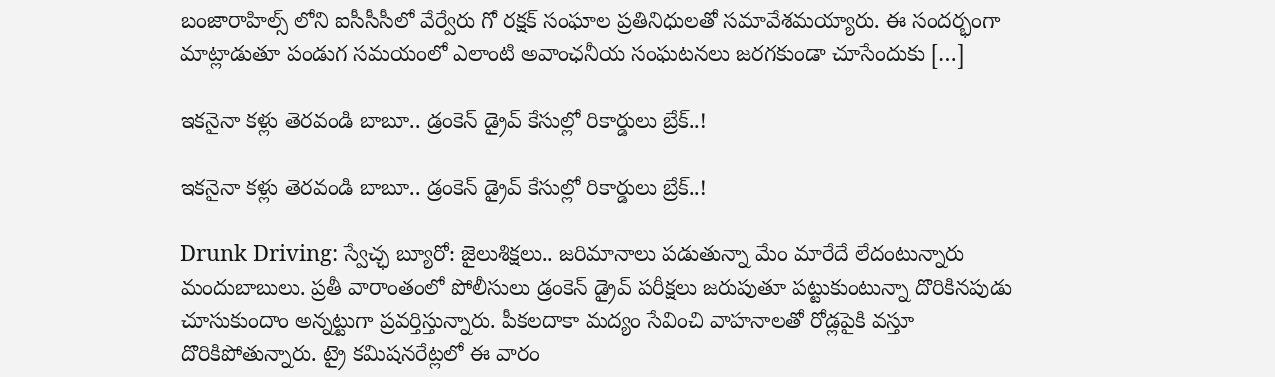బంజారాహిల్స్ లోని ఐసీసీసీలో వేర్వేరు గో రక్షక్ సంఘాల ప్రతినిధులతో సమావేశమయ్యారు. ఈ సందర్భంగా మాట్లాడుతూ పండుగ సమయంలో ఎలాంటి అవాంఛనీయ సంఘటనలు జరగకుండా చూసేందుకు […]

ఇకనైనా కళ్లు తెరవండి బాబూ.. డ్రంకెన్ డ్రైవ్ కేసుల్లో రికార్డులు బ్రేక్..!

ఇకనైనా కళ్లు తెరవండి బాబూ.. డ్రంకెన్ డ్రైవ్ కేసుల్లో రికార్డులు బ్రేక్..!

Drunk Driving: స్వేచ్ఛ బ్యూరో: జైలుశిక్షలు.. జరిమానాలు పడుతున్నా మేం మారేదే లేదంటున్నారు మందుబాబులు. ప్రతీ వారాంతంలో పోలీసులు డ్రంకెన్ డ్రైవ్ పరీక్షలు జరుపుతూ పట్టుకుంటున్నా దొరికినపుడు చూసుకుందాం అన్నట్టుగా ప్రవర్తిస్తున్నారు. పీకలదాకా మద్యం సేవించి వాహనాలతో రోడ్లపైకి వస్తూ దొరికిపోతున్నారు. ట్రై కమిషనరేట్లలో ఈ వారం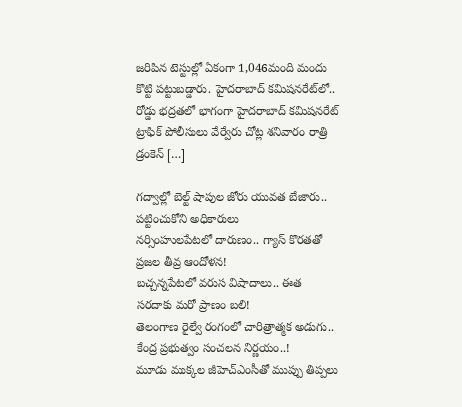జరిపిన టెస్టుల్లో ఏకంగా 1,046మంది మందు కొట్టి పట్టుబడ్డారు. హైదరాబాద్ కమిషనరేట్‌‌లో.. రోడ్డు భద్రతలో భాగంగా హైదరాబాద్ కమిషనరేట్ ట్రాఫిక్ పోలీసులు వేర్వేరు చోట్ల శనివారం రాత్రి డ్రంకెన్ […]

గద్వాల్లో బెల్ట్ షాపుల జోరు యువత బేజారు.. పట్టించుకోని అధికారులు
నర్సింహులపేటలో దారుణం.. గ్యాస్ కొరతతో ప్రజల తీవ్ర ఆందోళన!
బచ్చన్నపేటలో వరుస విషాదాలు.. ఈత సరదాకు మరో ప్రాణం బలి!
తెలంగాణ రైల్వే రంగంలో చారిత్రాత్మక అడుగు.. కేంద్ర ప్రభుత్వం సంచలన నిర్ణయం..!
మూడు ముక్కల జీహెచ్ఎంసీతో ముప్పు తిప్పలు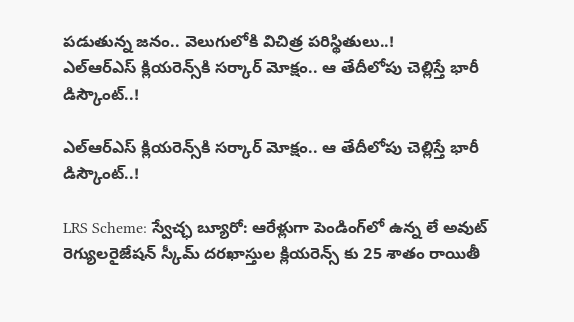పడుతున్న జనం.. వెలుగులోకి విచిత్ర పరిస్థితులు..!
ఎల్ఆర్ఎస్ క్లియరెన్స్‌కి సర్కార్ మోక్షం.. ఆ తేదీలోపు చెల్లిస్తే భారీ డిస్కౌంట్..!

ఎల్ఆర్ఎస్ క్లియరెన్స్‌కి సర్కార్ మోక్షం.. ఆ తేదీలోపు చెల్లిస్తే భారీ డిస్కౌంట్..!

LRS Scheme: స్వేచ్ఛ బ్యూరో: ఆరేళ్లుగా పెండింగ్‌లో ఉన్న లే అవుట్ రెగ్యులరైజేషన్ స్కీమ్ దరఖాస్తుల క్లియరెన్స్ కు 25 శాతం రాయితీ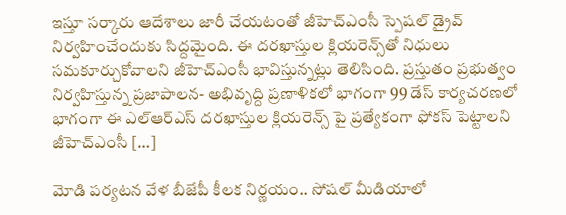ఇస్తూ సర్కారు ఆదేశాలు జారీ చేయటంతో జీహెచ్ఎంసీ స్పెషల్ డ్రైవ్ నిర్వహించేందుకు సిద్దమైంది. ఈ దరఖాస్తుల క్లియరెన్స్‌తో నిధులు సమకూర్చుకోవాలని జీహెచ్ఎంసీ భావిస్తున్నట్లు తెలిసింది. ప్రస్తుతం ప్రభుత్వం నిర్వహిస్తున్న ప్రజాపాలన- అభివృద్ది ప్రణాళికలో భాగంగా 99 డేస్ కార్యచరణలో భాగంగా ఈ ఎల్ఆర్ఎస్ దరఖాస్తుల క్లియరెన్స్ పై ప్రత్యేకంగా ఫోకస్ పెట్టాలని జీహెచ్ఎంసీ […]

మోడి పర్యటన వేళ బీజేపీ కీలక నిర్ణయం.. సోషల్ మీడియాలో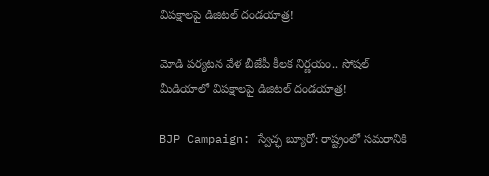విపక్షాలపై డిజిటల్ దండయాత్ర!

మోడి పర్యటన వేళ బీజేపీ కీలక నిర్ణయం.. సోషల్ మీడియాలో విపక్షాలపై డిజిటల్ దండయాత్ర!

BJP Campaign: స్వేచ్ఛ బ్యూరో: రాష్ట్రంలో సమరానికి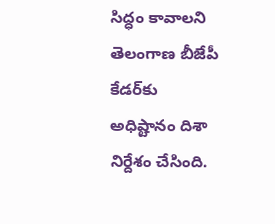సిద్ధం కావాలని తెలంగాణ బీజేపీ కేడర్‌కు అధిష్టానం దిశా నిర్దేశం చేసింది.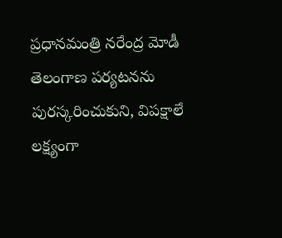ప్రధానమంత్రి నరేంద్ర మోడీ తెలంగాణ పర్యటనను పురస్కరించుకుని, విపక్షాలే లక్ష్యంగా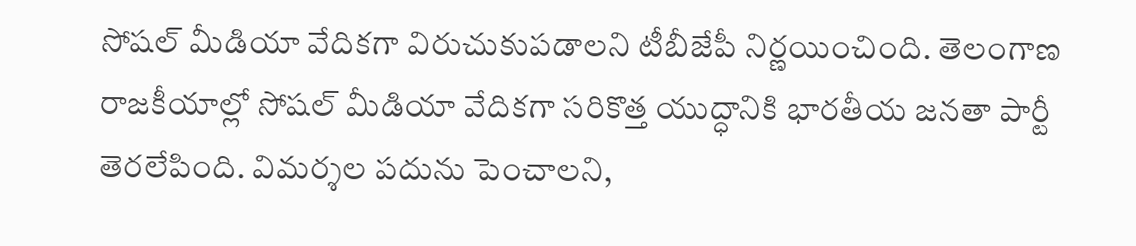సోషల్ మీడియా వేదికగా విరుచుకుపడాలని టీబీజేపీ నిర్ణయించింది. తెలంగాణ రాజకీయాల్లో సోషల్ మీడియా వేదికగా సరికొత్త యుద్ధానికి భారతీయ జనతా పార్టీ తెరలేపింది. విమర్శల పదును పెంచాలని,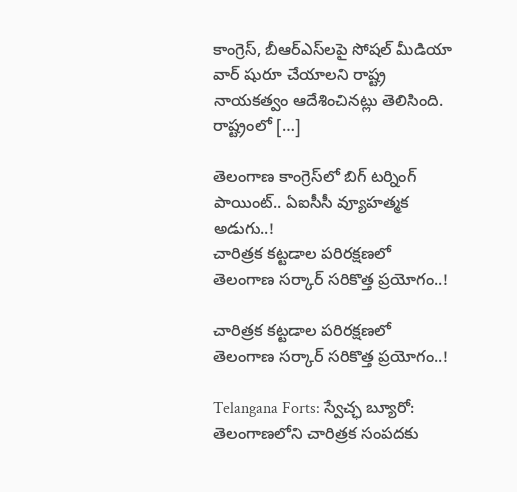కాంగ్రెస్, బీఆర్ఎస్‌లపై సోషల్ మీడియా వార్ షురూ చేయాలని రాష్ట్ర నాయకత్వం ఆదేశించినట్లు తెలిసింది. రాష్ట్రంలో […]

తెలంగాణ కాంగ్రెస్‌లో బిగ్ టర్నింగ్ పాయింట్.. ఏఐసీసీ వ్యూహత్మక అడుగు..!
చారిత్రక కట్టడాల పరిరక్షణలో తెలంగాణ సర్కార్ సరికొత్త ప్రయోగం..!

చారిత్రక కట్టడాల పరిరక్షణలో తెలంగాణ సర్కార్ సరికొత్త ప్రయోగం..!

Telangana Forts: స్వేచ్ఛ బ్యూరో: తెలంగాణలోని చారిత్రక సంపదకు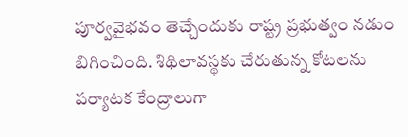పూర్వవైభవం తెచ్చేందుకు రాష్ట్ర ప్రభుత్వం నడుం బిగించింది. శిథిలావస్థకు చేరుతున్న కోటలను పర్యాటక కేంద్రాలుగా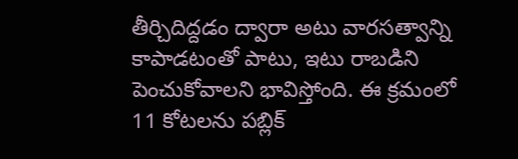తీర్చిదిద్దడం ద్వారా అటు వారసత్వాన్ని కాపాడటంతో పాటు, ఇటు రాబడిని పెంచుకోవాలని భావిస్తోంది. ఈ క్రమంలో 11 కోటలను పబ్లిక్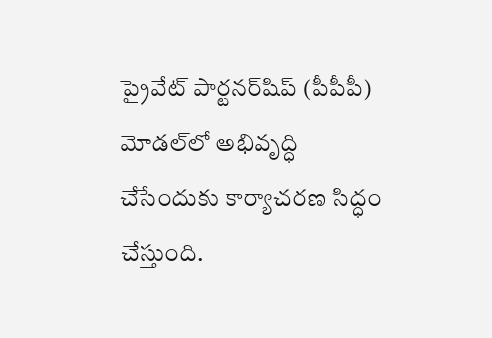ప్రైవేట్ పార్టనర్‌షిప్ (పీపీపీ) మోడల్‌లో అభివృద్ధి చేసేందుకు కార్యాచరణ సిద్ధం చేస్తుంది.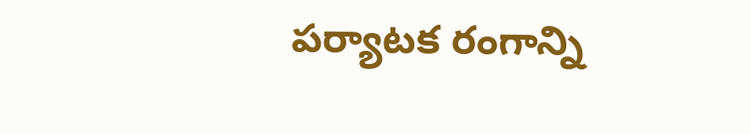పర్యాటక రంగాన్ని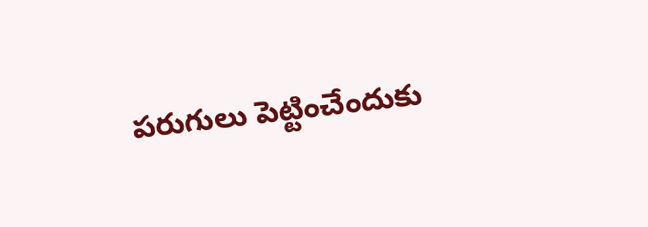పరుగులు పెట్టించేందుకు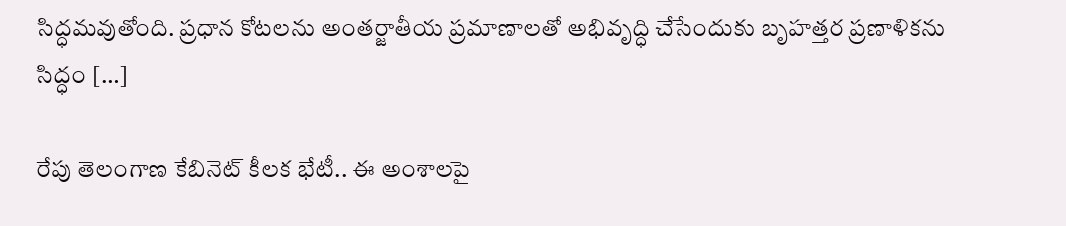సిద్ధమవుతోంది. ప్రధాన కోటలను అంతర్జాతీయ ప్రమాణాలతో అభివృద్ధి చేసేందుకు బృహత్తర ప్రణాళికను సిద్ధం […]

రేపు తెలంగాణ కేబినెట్ కీలక భేటీ.. ఈ అంశాలపై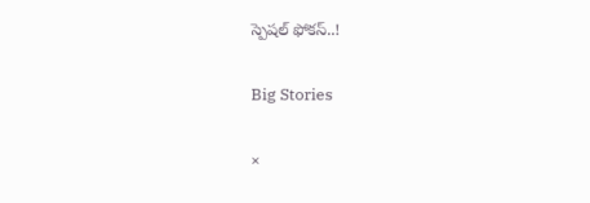స్పెషల్ ఫోకస్..!

Big Stories

×